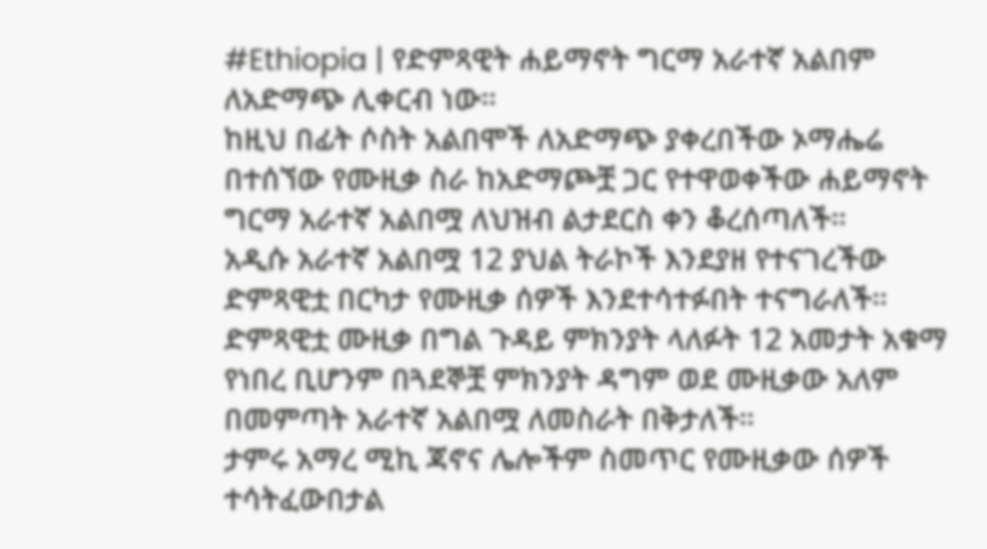#Ethiopia | የድምጻዊት ሐይማኖት ግርማ አራተኛ አልበም ለአድማጭ ሊቀርብ ነው።
ከዚህ በፊት ሶስት አልበሞች ለአድማጭ ያቀረበችው ኦማሔሬ በተሰኘው የሙዚቃ ስራ ከአድማጮቿ ጋር የተዋወቀችው ሐይማኖት ግርማ አራተኛ አልበሟ ለህዝብ ልታደርስ ቀን ቆረሰጣለች።
አዲሱ አራተኛ አልበሟ 12 ያህል ትራኮች እንደያዘ የተናገረችው ድምጻዊቷ በርካታ የሙዚቃ ሰዎች እንደተሳተፉበት ተናግራለች።
ድምጻዊቷ ሙዚቃ በግል ጉዳይ ምክንያት ላለፉት 12 አመታት አቁማ የነበረ ቢሆንም በጓደኞቿ ምክንያት ዳግም ወደ ሙዚቃው አለም በመምጣት አራተኛ አልበሟ ለመስራት በቅታለች።
ታምሩ አማረ ሚኪ ጃኖና ሌሎችም ስመጥር የሙዚቃው ሰዎች ተሳትፈውበታል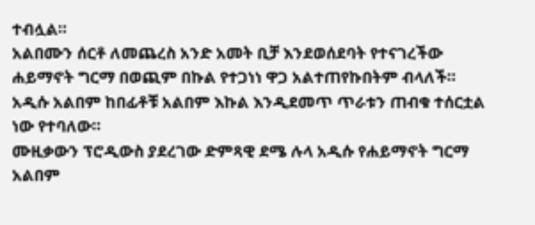ተብሏል።
አልበሙን ሰርቶ ለመጨረስ አንድ አመት ቢቻ እንደወሰደባት የተናገረችው ሐይማኖት ግርማ በወጪም በኩል የተጋነነ ዋጋ አልተጠየኩበትም ብላለች።
አዲሱ አልበም ከበፊቶቹ አልበም እኩል እንዲደመጥ ጥራቱን ጠብቁ ተሰርቷል ነው የተባለው።
ሙዚቃውን ፕሮዲውስ ያደረገው ድምጻዊ ደሜ ሉላ አዲሱ የሐይማኖት ግርማ አልበም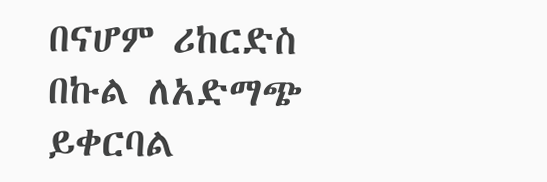በናሆም ሪከርድስ በኩል ለአድማጭ ይቀርባል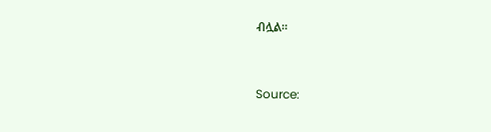ብሏል።



Source: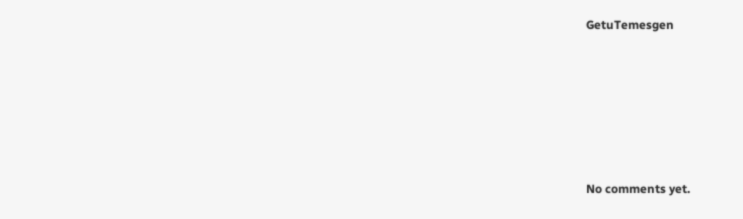GetuTemesgen









No comments yet.